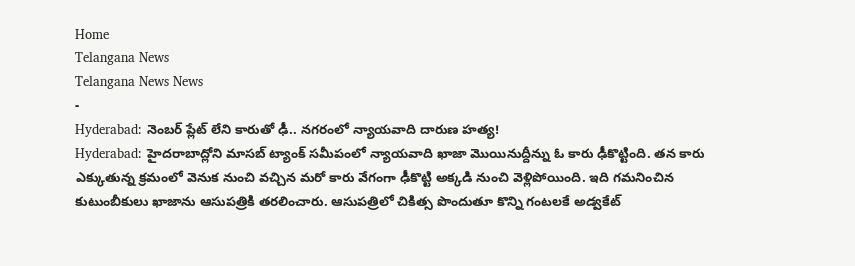Home
Telangana News
Telangana News News
-
Hyderabad: నెంబర్ ప్లేట్ లేని కారుతో ఢీ.. నగరంలో న్యాయవాది దారుణ హత్య!
Hyderabad: హైదరాబాద్లోని మాసబ్ ట్యాంక్ సమీపంలో న్యాయవాది ఖాజా మొయినుద్దీన్ను ఓ కారు ఢీకొట్టింది. తన కారు ఎక్కుతున్న క్రమంలో వెనుక నుంచి వచ్చిన మరో కారు వేగంగా ఢీకొట్టి అక్కడి నుంచి వెళ్లిపోయింది. ఇది గమనించిన కుటుంబీకులు ఖాజాను ఆసుపత్రికి తరలించారు. ఆసుపత్రిలో చికిత్స పొందుతూ కొన్ని గంటలకే అడ్వకేట్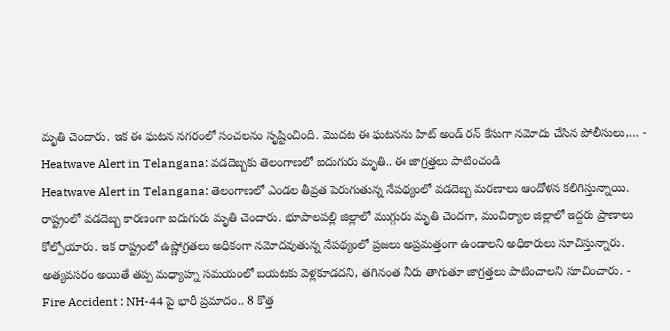మృతి చెందారు. ఇక ఈ ఘటన నగరంలో సంచలనం సృష్టించింది. మొదట ఈ ఘటనను హిట్ అండ్ రన్ కేసుగా నమోదు చేసిన పోలీసులు,… -
Heatwave Alert in Telangana: వడదెబ్బకు తెలంగాణలో ఐదుగురు మృతి.. ఈ జాగ్రత్తలు పాటించండి
Heatwave Alert in Telangana: తెలంగాణలో ఎండల తీవ్రత పెరుగుతున్న నేపథ్యంలో వడదెబ్బ మరణాలు ఆందోళన కలిగిస్తున్నాయి. రాష్ట్రంలో వడదెబ్బ కారణంగా ఐదుగురు మృతి చెందారు. భూపాలపల్లి జిల్లాలో ముగ్గురు మృతి చెందగా, మంచిర్యాల జిల్లాలో ఇద్దరు ప్రాణాలు కోల్పోయారు. ఇక రాష్ట్రంలో ఉష్ణోగ్రతలు అధికంగా నమోదవుతున్న నేపథ్యంలో ప్రజలు అప్రమత్తంగా ఉండాలని అధికారులు సూచిస్తున్నారు. అత్యవసరం అయితే తప్ప మధ్యాహ్న సమయంలో బయటకు వెళ్లకూడదని, తగినంత నీరు తాగుతూ జాగ్రత్తలు పాటించాలని సూచించారు. -
Fire Accident : NH-44 పై భారీ ప్రమాదం.. 8 కొత్త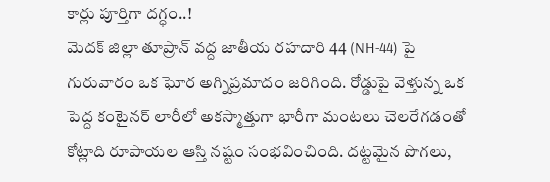కార్లు పూర్తిగా దగ్ధం..!
మెదక్ జిల్లా తూప్రాన్ వద్ద జాతీయ రహదారి 44 (NH-44) పై గురువారం ఒక ఘోర అగ్నిప్రమాదం జరిగింది. రోడ్డుపై వెళ్తున్న ఒక పెద్ద కంటైనర్ లారీలో అకస్మాత్తుగా భారీగా మంటలు చెలరేగడంతో కోట్లాది రూపాయల ఆస్తి నష్టం సంభవించింది. దట్టమైన పొగలు,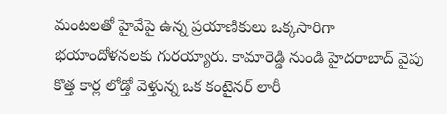మంటలతో హైవేపై ఉన్న ప్రయాణికులు ఒక్కసారిగా భయాందోళనలకు గురయ్యారు. కామారెడ్డి నుండి హైదరాబాద్ వైపు కొత్త కార్ల లోడ్తో వెళ్తున్న ఒక కంటైనర్ లారీ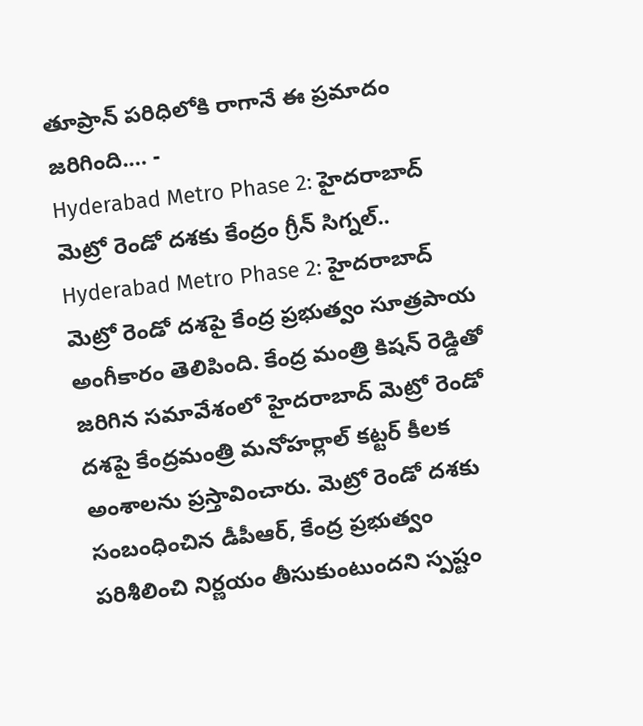తూప్రాన్ పరిధిలోకి రాగానే ఈ ప్రమాదం జరిగింది.… -
Hyderabad Metro Phase 2: హైదరాబాద్ మెట్రో రెండో దశకు కేంద్రం గ్రీన్ సిగ్నల్..
Hyderabad Metro Phase 2: హైదరాబాద్ మెట్రో రెండో దశపై కేంద్ర ప్రభుత్వం సూత్రపాయ అంగీకారం తెలిపింది. కేంద్ర మంత్రి కిషన్ రెడ్డితో జరిగిన సమావేశంలో హైదరాబాద్ మెట్రో రెండో దశపై కేంద్రమంత్రి మనోహర్లాల్ కట్టర్ కీలక అంశాలను ప్రస్తావించారు. మెట్రో రెండో దశకు సంబంధించిన డీపీఆర్, కేంద్ర ప్రభుత్వం పరిశీలించి నిర్ణయం తీసుకుంటుందని స్పష్టం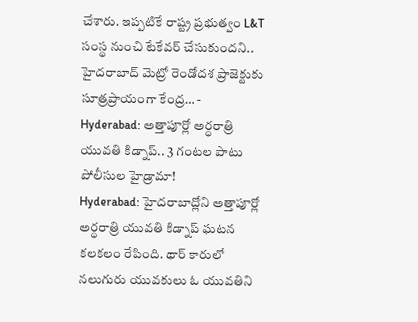చేశారు. ఇప్పటికే రాష్ట్ర ప్రభుత్వం L&T సంస్థ నుంచి టేకేవర్ చేసుకుందని.. హైదరాబాద్ మెట్రో రెండోదశ ప్రాజెక్టుకు సూత్రప్రాయంగా కేంద్ర… -
Hyderabad: అత్తాపూర్లో అర్ధరాత్రి యువతి కిడ్నాప్.. 3 గంటల పాటు పోలీసుల హైడ్రామా!
Hyderabad: హైదరాబాద్లోని అత్తాపూర్లో అర్ధరాత్రి యువతి కిడ్నాప్ ఘటన కలకలం రేపింది. థార్ కారులో నలుగురు యువకులు ఓ యువతిని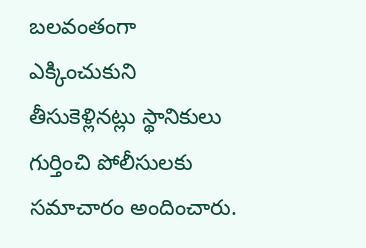బలవంతంగా ఎక్కించుకుని తీసుకెళ్లినట్లు స్థానికులు గుర్తించి పోలీసులకు సమాచారం అందించారు.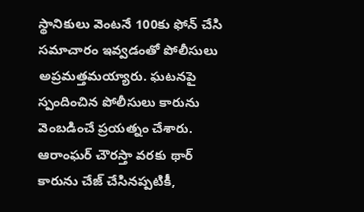స్థానికులు వెంటనే 100కు ఫోన్ చేసి సమాచారం ఇవ్వడంతో పోలీసులు అప్రమత్తమయ్యారు. ఘటనపై స్పందించిన పోలీసులు కారును వెంబడించే ప్రయత్నం చేశారు. ఆరాంఘర్ చౌరస్తా వరకు థార్ కారును చేజ్ చేసినప్పటికీ,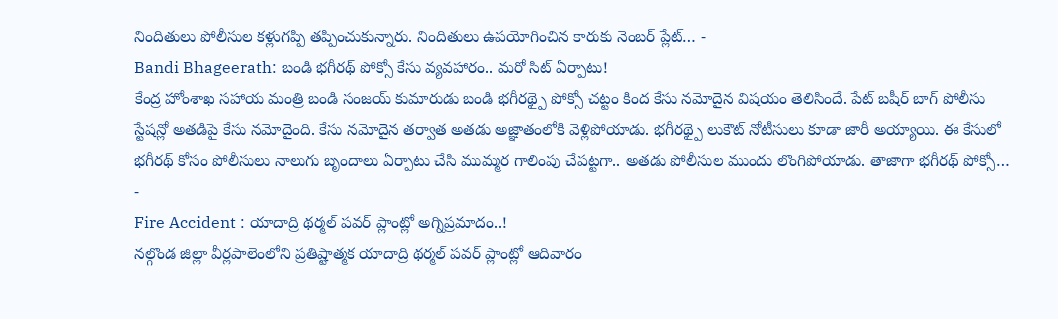నిందితులు పోలీసుల కళ్లుగప్పి తప్పించుకున్నారు. నిందితులు ఉపయోగించిన కారుకు నెంబర్ ప్లేట్… -
Bandi Bhageerath: బండి భగీరథ్ పోక్సో కేసు వ్యవహారం.. మరో సిట్ ఏర్పాటు!
కేంద్ర హోంశాఖ సహాయ మంత్రి బండి సంజయ్ కుమారుడు బండి భగీరథ్పై పోక్సో చట్టం కింద కేసు నమోదైన విషయం తెలిసిందే. పేట్ బషీర్ బాగ్ పోలీసు స్టేషన్లో అతడిపై కేసు నమోదైంది. కేసు నమోదైన తర్వాత అతడు అజ్ఞాతంలోకి వెళ్లిపోయాడు. భగీరథ్పై లుకౌట్ నోటీసులు కూడా జారీ అయ్యాయి. ఈ కేసులో భగీరథ్ కోసం పోలీసులు నాలుగు బృందాలు ఏర్పాటు చేసి ముమ్మర గాలింపు చేపట్టగా.. అతడు పోలీసుల ముందు లొంగిపోయాడు. తాజాగా భగీరథ్ పోక్సో… -
Fire Accident : యాదాద్రి థర్మల్ పవర్ ప్లాంట్లో అగ్నిప్రమాదం..!
నల్గొండ జిల్లా వీర్లపాలెంలోని ప్రతిష్టాత్మక యాదాద్రి థర్మల్ పవర్ ప్లాంట్లో ఆదివారం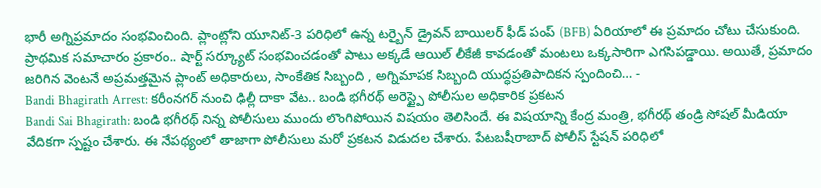భారీ అగ్నిప్రమాదం సంభవించింది. ప్లాంట్లోని యూనిట్-3 పరిధిలో ఉన్న టర్బైన్ డ్రైవన్ బాయిలర్ ఫీడ్ పంప్ (BFB) ఏరియాలో ఈ ప్రమాదం చోటు చేసుకుంది. ప్రాథమిక సమాచారం ప్రకారం.. షార్ట్ సర్క్యూట్ సంభవించడంతో పాటు అక్కడే ఆయిల్ లీకేజీ కావడంతో మంటలు ఒక్కసారిగా ఎగసిపడ్డాయి. అయితే, ప్రమాదం జరిగిన వెంటనే అప్రమత్తమైన ప్లాంట్ అధికారులు, సాంకేతిక సిబ్బంది , అగ్నిమాపక సిబ్బంది యుద్ధప్రతిపాదికన స్పందించి… -
Bandi Bhagirath Arrest: కరీంనగర్ నుంచి ఢిల్లీ దాకా వేట.. బండి భగీరథ్ అరెస్ట్పై పోలీసుల అధికారిక ప్రకటన
Bandi Sai Bhagirath: బండి భగీరథ్ నిన్న పోలీసులు ముందు లొంగిపోయిన విషయం తెలిసిందే. ఈ విషయాన్ని కేంద్ర మంత్రి, భగీరథ్ తండ్రి సోషల్ మీడియా వేదికగా స్పష్టం చేశారు. ఈ నేపథ్యంలో తాజాగా పోలీసులు మరో ప్రకటన విడుదల చేశారు. పేటబషీరాబాద్ పోలీస్ స్టేషన్ పరిధిలో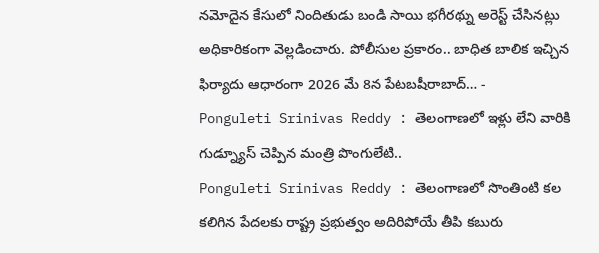నమోదైన కేసులో నిందితుడు బండి సాయి భగీరథ్ను అరెస్ట్ చేసినట్లు అధికారికంగా వెల్లడించారు. పోలీసుల ప్రకారం.. బాధిత బాలిక ఇచ్చిన ఫిర్యాదు ఆధారంగా 2026 మే 8న పేటబషీరాబాద్… -
Ponguleti Srinivas Reddy : తెలంగాణలో ఇళ్లు లేని వారికి గుడ్న్యూస్ చెప్పిన మంత్రి పొంగులేటి..
Ponguleti Srinivas Reddy : తెలంగాణలో సొంతింటి కల కలిగిన పేదలకు రాష్ట్ర ప్రభుత్వం అదిరిపోయే తీపి కబురు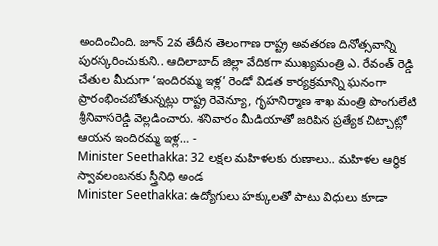అందించింది. జూన్ 2వ తేదీన తెలంగాణ రాష్ట్ర అవతరణ దినోత్సవాన్ని పురస్కరించుకుని.. ఆదిలాబాద్ జిల్లా వేదికగా ముఖ్యమంత్రి ఎ. రేవంత్ రెడ్డి చేతుల మీదుగా ‘ఇందిరమ్మ ఇళ్ల’ రెండో విడత కార్యక్రమాన్ని ఘనంగా ప్రారంభించబోతున్నట్లు రాష్ట్ర రెవెన్యూ, గృహనిర్మాణ శాఖ మంత్రి పొంగులేటి శ్రీనివాసరెడ్డి వెల్లడించారు. శనివారం మీడియాతో జరిపిన ప్రత్యేక చిట్చాట్లో ఆయన ఇందిరమ్మ ఇళ్ల… -
Minister Seethakka: 32 లక్షల మహిళలకు రుణాలు.. మహిళల ఆర్థిక స్వావలంబనకు స్త్రీనిధి అండ
Minister Seethakka: ఉద్యోగులు హక్కులతో పాటు విధులు కూడా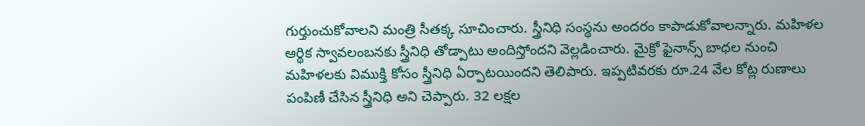గుర్తుంచుకోవాలని మంత్రి సీతక్క సూచించారు. స్త్రీనిధి సంస్థను అందరం కాపాడుకోవాలన్నారు. మహిళల ఆర్థిక స్వావలంబనకు స్త్రీనిధి తోడ్పాటు అందిస్తోందని వెల్లడించారు. మైక్రో ఫైనాన్స్ బాధల నుంచి మహిళలకు విముక్తి కోసం స్త్రీనిధి ఏర్పాటయిందని తెలిపారు. ఇప్పటివరకు రూ.24 వేల కోట్ల రుణాలు పంపిణీ చేసిన స్త్రీనిధి అని చెప్పారు. 32 లక్షల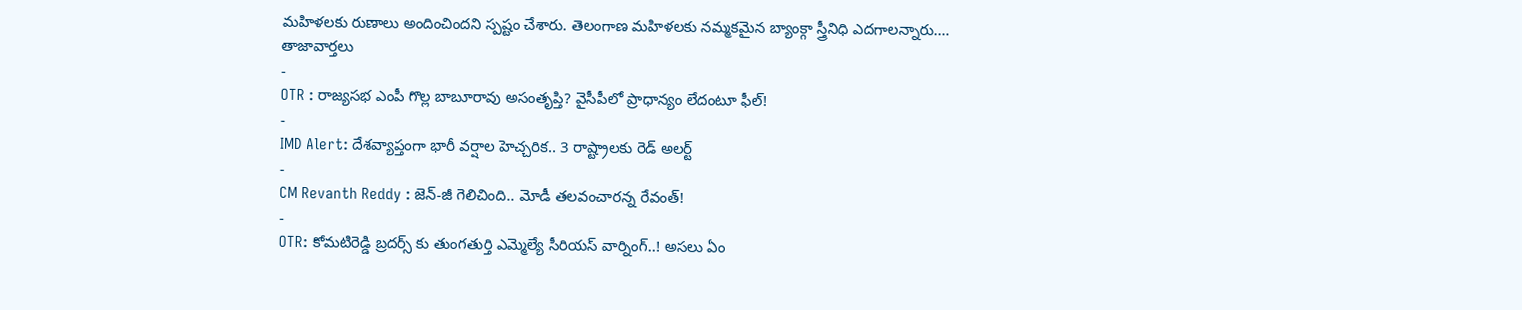మహిళలకు రుణాలు అందించిందని స్పష్టం చేశారు. తెలంగాణ మహిళలకు నమ్మకమైన బ్యాంక్గా స్త్రీనిధి ఎదగాలన్నారు.…
తాజావార్తలు
-
OTR : రాజ్యసభ ఎంపీ గొల్ల బాబూరావు అసంతృప్తి? వైసీపీలో ప్రాధాన్యం లేదంటూ ఫీల్!
-
IMD Alert: దేశవ్యాప్తంగా భారీ వర్షాల హెచ్చరిక.. 3 రాష్ట్రాలకు రెడ్ అలర్ట్
-
CM Revanth Reddy : జెన్-జీ గెలిచింది.. మోడీ తలవంచారన్న రేవంత్!
-
OTR: కోమటిరెడ్డి బ్రదర్స్ కు తుంగతుర్తి ఎమ్మెల్యే సీరియస్ వార్నింగ్..! అసలు ఏం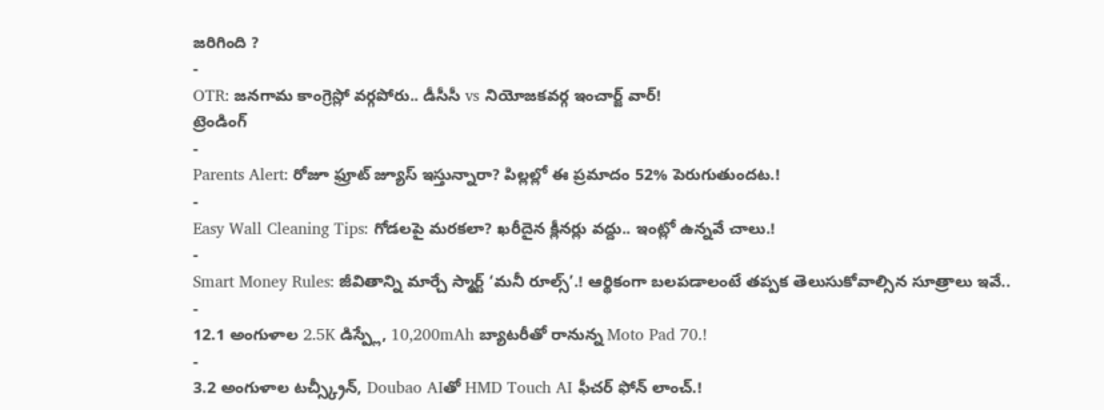జరిగింది ?
-
OTR: జనగామ కాంగ్రెస్లో వర్గపోరు.. డీసీసీ vs నియోజకవర్గ ఇంచార్జ్ వార్!
ట్రెండింగ్
-
Parents Alert: రోజూ ఫ్రూట్ జ్యూస్ ఇస్తున్నారా? పిల్లల్లో ఈ ప్రమాదం 52% పెరుగుతుందట.!
-
Easy Wall Cleaning Tips: గోడలపై మరకలా? ఖరీదైన క్లీనర్లు వద్దు.. ఇంట్లో ఉన్నవే చాలు.!
-
Smart Money Rules: జీవితాన్ని మార్చే స్మార్ట్ ‘మనీ రూల్స్’.! ఆర్థికంగా బలపడాలంటే తప్పక తెలుసుకోవాల్సిన సూత్రాలు ఇవే..
-
12.1 అంగుళాల 2.5K డిస్ప్లే, 10,200mAh బ్యాటరీతో రానున్న Moto Pad 70.!
-
3.2 అంగుళాల టచ్స్క్రీన్, Doubao AIతో HMD Touch AI ఫీచర్ ఫోన్ లాంచ్.!